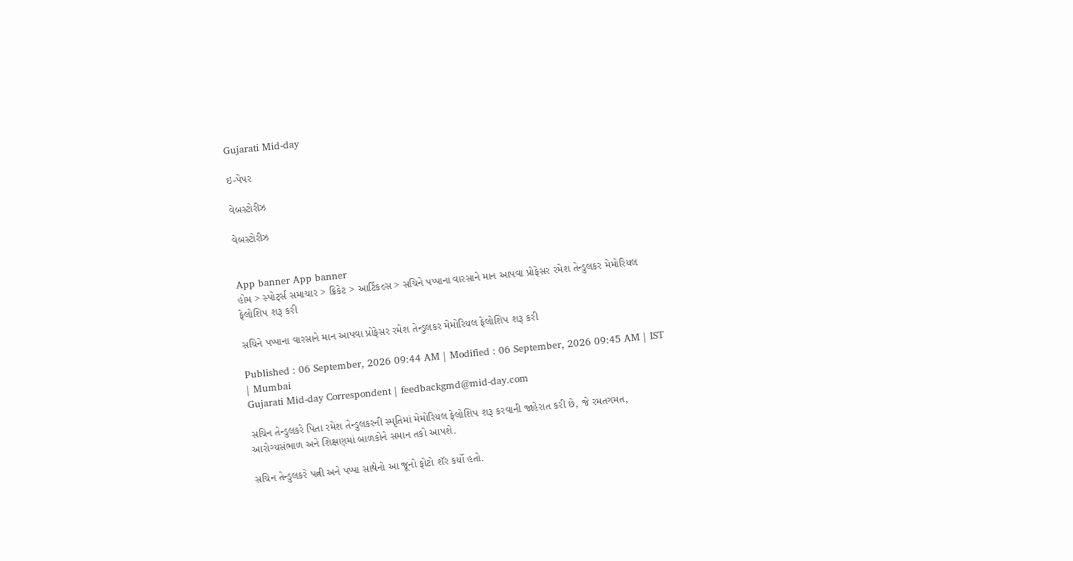Gujarati Mid-day

ઇ-પેપર

વેબસ્ટોરીઝ

વેબસ્ટોરીઝ


App banner App banner
હોમ > સ્પોર્ટ્સ સમાચાર > ક્રિકેટ > આર્ટિકલ્સ > સચિને પપ્પાના વારસાને માન આપવા પ્રોફેસર રમેશ તેન્ડુલકર મેમોરિયલ ફેલોશિપ શરૂ કરી

સચિને પપ્પાના વારસાને માન આપવા પ્રોફેસર રમેશ તેન્ડુલકર મેમોરિયલ ફેલોશિપ શરૂ કરી

Published : 06 September, 2026 09:44 AM | Modified : 06 September, 2026 09:45 AM | IST | Mumbai
Gujarati Mid-day Correspondent | feedbackgmd@mid-day.com

સચિન તેન્ડુલકરે પિતા રમેશ તેન્ડુલકરની સ્મૃતિમાં મેમોરિયલ ફેલોશિપ શરૂ કરવાની જાહેરાત કરી છે, જે રમતગમત, આરોગ્યસંભાળ અને શિક્ષણમાં બાળકોને સમાન તકો આપશે.

સચિન તેન્ડુલકરે પત્ની અને પપ્પા સાથેનો આ જૂનો ફોટો શૅર કર્યો હતો.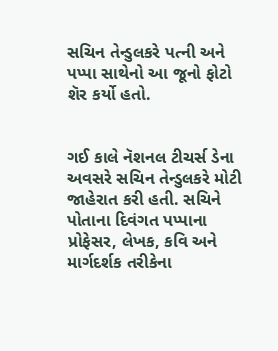સચિન તેન્ડુલકરે પત્ની અને પપ્પા સાથેનો આ જૂનો ફોટો શૅર કર્યો હતો.


ગઈ કાલે નૅશનલ ટીચર્સ ડેના અવસરે સચિન તેન્ડુલકરે મોટી જાહેરાત કરી હતી. સચિને પોતાના દિવંગત પપ્પાના પ્રોફેસર, લેખક, કવિ અને માર્ગદર્શક તરીકેના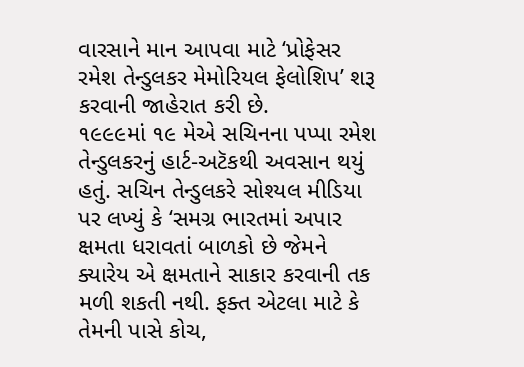વારસાને માન આપવા માટે ‘પ્રોફેસર રમેશ તેન્ડુલકર મેમોરિયલ ફેલોશિપ’ શરૂ કરવાની જાહેરાત કરી છે.
૧૯૯૯માં ૧૯ મેએ સચિનના પપ્પા રમેશ તેન્ડુલકરનું હાર્ટ-અટૅકથી અવસાન થયું હતું. સચિન તેન્ડુલકરે સોશ્યલ મીડિયા પર લખ્યું કે ‘સમગ્ર ભારતમાં અપાર ક્ષમતા ધરાવતાં બાળકો છે જેમને ક્યારેય એ ક્ષમતાને સાકાર કરવાની તક મળી શકતી નથી. ફક્ત એટલા માટે કે તેમની પાસે કોચ,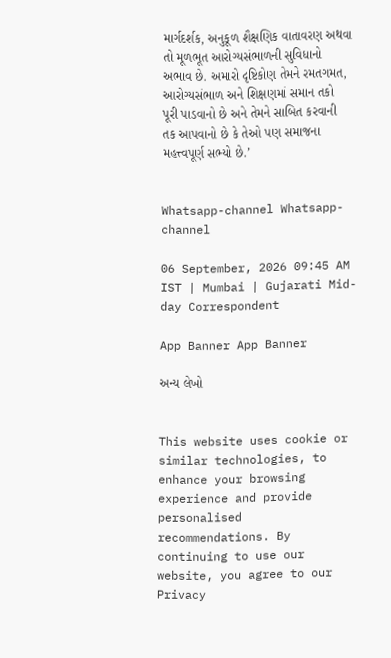માર્ગદર્શક, અનુકૂળ શૈક્ષણિક વાતાવરણ અથવા તો મૂળભૂત આરોગ્યસંભાળની સુવિધાનો અભાવ છે. અમારો દૃષ્ટિકોણ તેમને રમતગમત, આરોગ્યસંભાળ અને શિક્ષણમાં સમાન તકો પૂરી પાડવાનો છે અને તેમને સાબિત કરવાની તક આપવાનો છે કે તેઓ પણ સમાજના મહત્ત્વપૂર્ણ સભ્યો છે.’


Whatsapp-channel Whatsapp-channel

06 September, 2026 09:45 AM IST | Mumbai | Gujarati Mid-day Correspondent

App Banner App Banner

અન્ય લેખો


This website uses cookie or similar technologies, to enhance your browsing experience and provide personalised recommendations. By continuing to use our website, you agree to our Privacy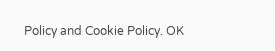Policy and Cookie Policy. OK